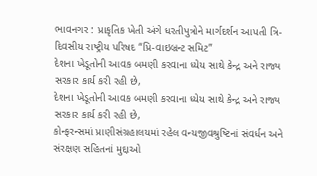ભાવનગર : પ્રાકૃતિક ખેતી અંગે ધરતીપુત્રોને માર્ગદર્શન આપતી ત્રિ-દિવસીય રાષ્ટ્રીય પરિષદ “પ્રિ-વાઇબ્રન્ટ સમિટ”
દેશના ખેડૂતોની આવક બમણી કરવાના ધ્યેય સાથે કેન્દ્ર અને રાજ્ય સરકાર કાર્ય કરી રહી છે,
દેશના ખેડૂતોની આવક બમણી કરવાના ધ્યેય સાથે કેન્દ્ર અને રાજ્ય સરકાર કાર્ય કરી રહી છે,
કોન્ફરન્સમાં પ્રાણીસંગ્રહાલયમાં રહેલ વન્યજીવશ્રુષ્ટિનાં સંવર્ધન અને સંરક્ષણ સહિતનાં મુદ્દાઓ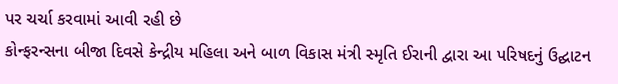પર ચર્ચા કરવામાં આવી રહી છે
કોન્ફરન્સના બીજા દિવસે કેન્દ્રીય મહિલા અને બાળ વિકાસ મંત્રી સ્મૃતિ ઈરાની દ્વારા આ પરિષદનું ઉદ્ઘાટન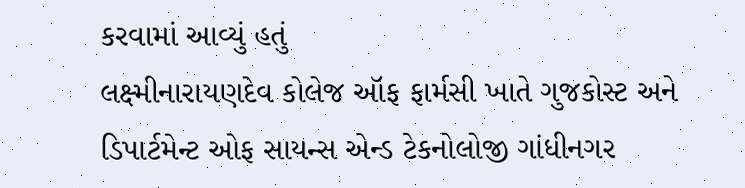કરવામાં આવ્યું હતું
લક્ષ્મીનારાયણદેવ કોલેજ ઑફ ફાર્મસી ખાતે ગુજકોસ્ટ અને ડિપાર્ટમેન્ટ ઓફ સાયન્સ એન્ડ ટેકનોલોજી ગાંધીનગર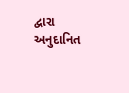દ્વારા અનુદાનિત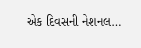એક દિવસની નેશનલ…